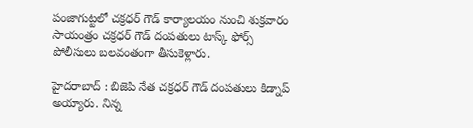పంజాగుట్టలో చక్రధర్ గౌడ్ కార్యాలయం నుంచి శుక్రవారం సాయంత్రం చక్రధర్ గౌడ్ దంపతులు టాస్క్ ఫోర్స్ పోలీసులు బలవంతంగా తీసుకెళ్లారు.

హైదరాబాద్ : బిజెపి నేత చక్రధర్ గౌడ్ దంపతులు కిడ్నాప్ అయ్యారు. నిన్న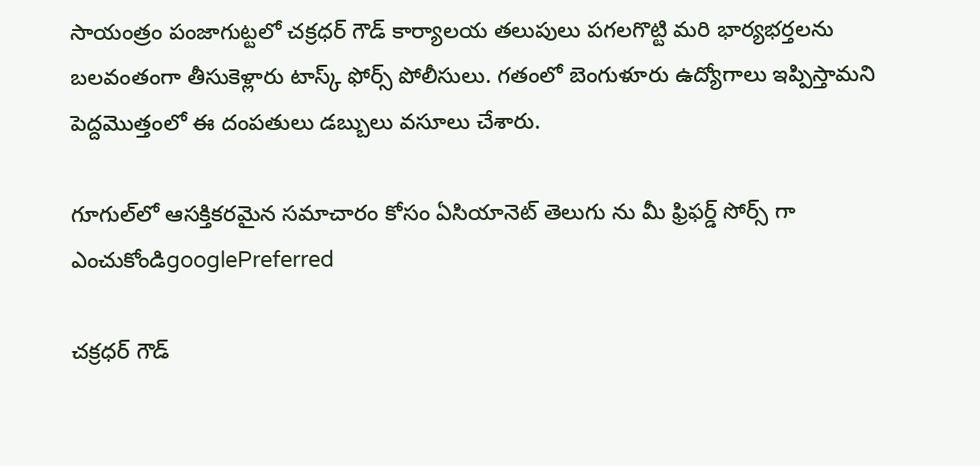సాయంత్రం పంజాగుట్టలో చక్రధర్ గౌడ్ కార్యాలయ తలుపులు పగలగొట్టి మరి భార్యభర్తలను బలవంతంగా తీసుకెళ్లారు టాస్క్ ఫోర్స్ పోలీసులు. గతంలో బెంగుళూరు ఉద్యోగాలు ఇప్పిస్తామని పెద్దమొత్తంలో ఈ దంపతులు డబ్బులు వసూలు చేశారు.

గూగుల్‌లో ఆసక్తికరమైన సమాచారం కోసం ఏసియానెట్ తెలుగు ను మీ ఫ్రిఫర్డ్ సోర్స్ గా ఎంచుకోండిgooglePreferred

చక్రధర్ గౌడ్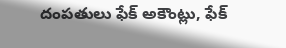దంపతులు ఫేక్ అకౌంట్లు, ఫేక్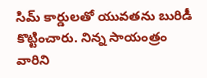సిమ్ కార్డులతో యువతను బురిడీ కొట్టించారు. నిన్న సాయంత్రం వారిని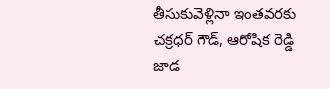తీసుకువెళ్లినా ఇంతవరకు చక్రధర్ గౌడ్, ఆరోషిక రెడ్డి జాడ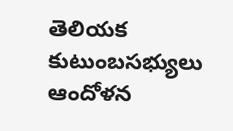తెలియక కుటుంబసభ్యులు ఆందోళన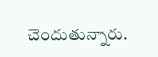చెందుతున్నారు.